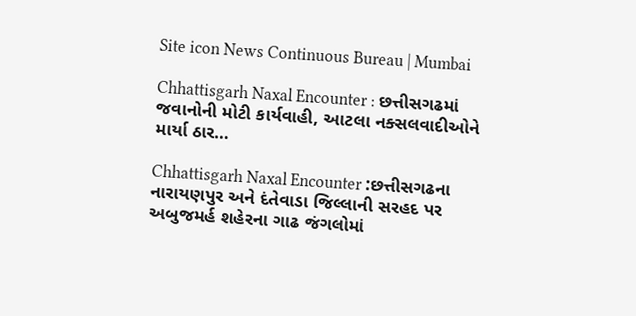Site icon News Continuous Bureau | Mumbai

Chhattisgarh Naxal Encounter : છત્તીસગઢમાં જવાનોની મોટી કાર્યવાહી, આટલા નક્સલવાદીઓને માર્યા ઠાર…

Chhattisgarh Naxal Encounter :છત્તીસગઢના નારાયણપુર અને દંતેવાડા જિલ્લાની સરહદ પર અબુજમર્હ શહેરના ગાઢ જંગલોમાં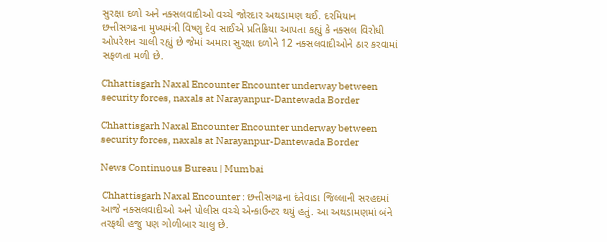સુરક્ષા દળો અને નક્સલવાદીઓ વચ્ચે જોરદાર અથડામણ થઈ. દરમિયાન છત્તીસગઢના મુખ્યમંત્રી વિષ્ણુ દેવ સાઈએ પ્રતિક્રિયા આપતા કહ્યું કે નક્સલ વિરોધી ઓપરેશન ચાલી રહ્યું છે જેમાં અમારા સુરક્ષા દળોને 12 નક્સલવાદીઓને ઠાર કરવામાં સફળતા મળી છે.

Chhattisgarh Naxal Encounter Encounter underway between security forces, naxals at Narayanpur-Dantewada Border

Chhattisgarh Naxal Encounter Encounter underway between security forces, naxals at Narayanpur-Dantewada Border

News Continuous Bureau | Mumbai

 Chhattisgarh Naxal Encounter : છત્તીસગઢના દંતેવાડા જિલ્લાની સરહદમાં આજે નક્સલવાદીઓ અને પોલીસ વચ્ચે એન્કાઉન્ટર થયું હતું. આ અથડામણમાં બંને તરફથી હજુ પણ ગોળીબાર ચાલુ છે.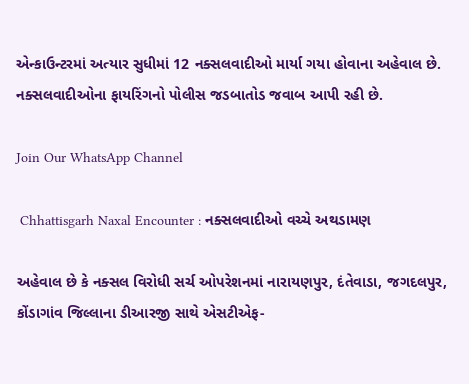એન્કાઉન્ટરમાં અત્યાર સુધીમાં 12 નક્સલવાદીઓ માર્યા ગયા હોવાના અહેવાલ છે. નક્સલવાદીઓના ફાયરિંગનો પોલીસ જડબાતોડ જવાબ આપી રહી છે.

Join Our WhatsApp Channel

 Chhattisgarh Naxal Encounter : નક્સલવાદીઓ વચ્ચે અથડામણ

અહેવાલ છે કે નક્સલ વિરોધી સર્ચ ઓપરેશનમાં નારાયણપુર, દંતેવાડા, જગદલપુર, કોંડાગાંવ જિલ્લાના ડીઆરજી સાથે એસટીએફ-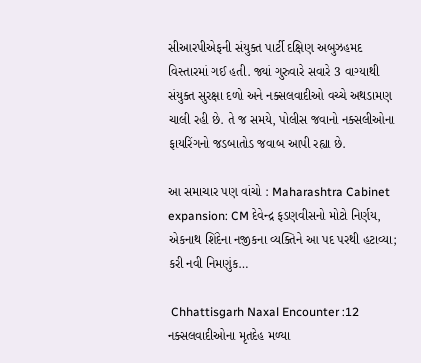સીઆરપીએફની સંયુક્ત પાર્ટી દક્ષિણ અબુઝહમદ વિસ્તારમાં ગઈ હતી. જ્યાં ગુરુવારે સવારે 3 વાગ્યાથી સંયુક્ત સુરક્ષા દળો અને નક્સલવાદીઓ વચ્ચે અથડામણ ચાલી રહી છે. તે જ સમયે, પોલીસ જવાનો નક્સલીઓના ફાયરિંગનો જડબાતોડ જવાબ આપી રહ્યા છે.

આ સમાચાર પણ વાંચો : Maharashtra Cabinet expansion: CM દેવેન્દ્ર ફડણવીસનો મોટો નિર્ણય, એકનાથ શિંદેના નજીકના વ્યક્તિને આ પદ પરથી હટાવ્યા; કરી નવી નિમણુંક…

 Chhattisgarh Naxal Encounter :12 નક્સલવાદીઓના મૃતદેહ મળ્યા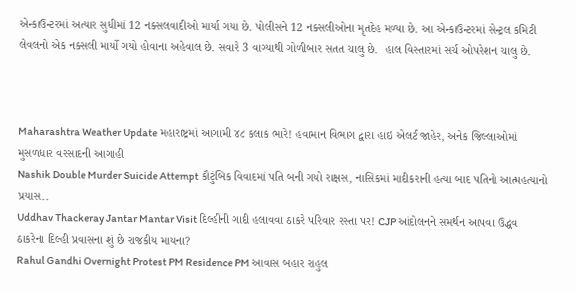એન્કાઉન્ટરમાં અત્યાર સુધીમાં 12 નક્સલવાદીઓ માર્યા ગયા છે. પોલીસને 12 નક્સલીઓના મૃતદેહ મળ્યા છે. આ એન્કાઉન્ટરમાં સેન્ટ્રલ કમિટી લેવલનો એક નક્સલી માર્યો ગયો હોવાના અહેવાલ છે. સવારે 3 વાગ્યાથી ગોળીબાર સતત ચાલુ છે.  હાલ વિસ્તારમાં સર્ચ ઓપરેશન ચાલુ છે.



Maharashtra Weather Update મહારાષ્ટ્રમાં આગામી ૪૮ કલાક ભારે! હવામાન વિભાગ દ્વારા હાઇ એલર્ટ જાહેર, અનેક જિલ્લાઓમાં મુસળધાર વરસાદની આગાહી
Nashik Double Murder Suicide Attempt કૌટુંબિક વિવાદમાં પતિ બની ગયો રાક્ષસ, નાસિકમાં માદીકરાની હત્યા બાદ પતિનો આત્મહત્યાનો પ્રયાસ..
Uddhav Thackeray Jantar Mantar Visit દિલ્હીની ગાદી હલાવવા ઠાકરે પરિવાર રસ્તા પર! CJP આંદોલનને સમર્થન આપવા ઉદ્ધવ ઠાકરેના દિલ્હી પ્રવાસના શું છે રાજકીય માયના?
Rahul Gandhi Overnight Protest PM Residence PM આવાસ બહાર રાહુલ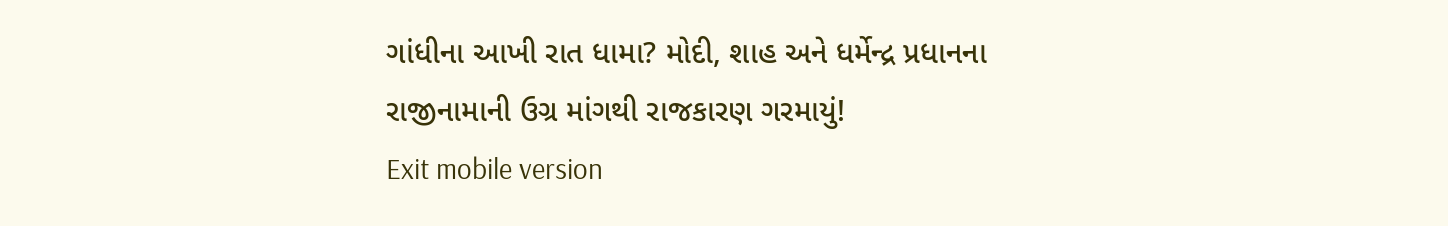ગાંધીના આખી રાત ધામા? મોદી, શાહ અને ધર્મેન્દ્ર પ્રધાનના રાજીનામાની ઉગ્ર માંગથી રાજકારણ ગરમાયું!
Exit mobile version